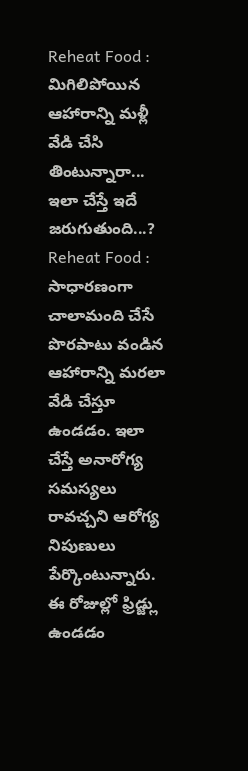Reheat Food : మిగిలిపోయిన ఆహారాన్ని మళ్లీ వేడి చేసి తింటున్నారా... ఇలా చేస్తే ఇదే జరుగుతుంది...?
Reheat Food : సాధారణంగా చాలామంది చేసే పొరపాటు వండిన ఆహారాన్ని మరలా వేడి చేస్తూ ఉండడం. ఇలా చేస్తే అనారోగ్య సమస్యలు రావచ్చని ఆరోగ్య నిపుణులు పేర్కొంటున్నారు. ఈ రోజుల్లో ఫ్రిడ్జ్లు ఉండడం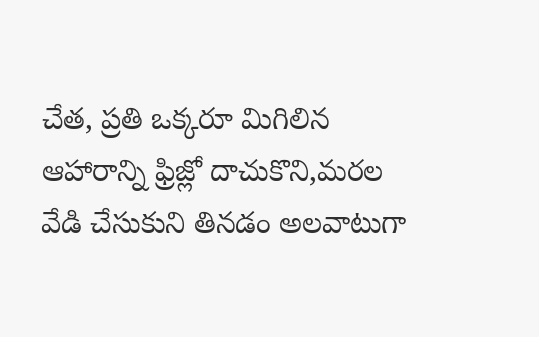చేత, ప్రతి ఒక్కరూ మిగిలిన ఆహారాన్ని ఫ్రిజ్లో దాచుకొని,మరల వేడి చేసుకుని తినడం అలవాటుగా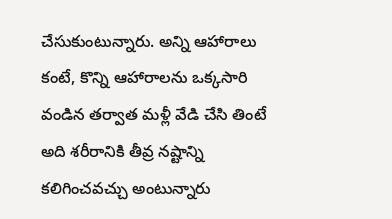చేసుకుంటున్నారు. అన్ని ఆహారాలు కంటే, కొన్ని ఆహారాలను ఒక్కసారి వండిన తర్వాత మళ్లీ వేడి చేసి తింటే అది శరీరానికి తీవ్ర నష్టాన్ని కలిగించవచ్చు అంటున్నారు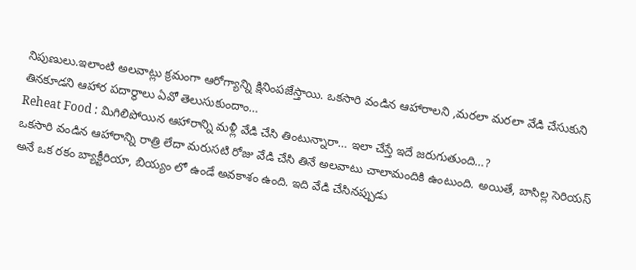నిపుణులు.ఇలాంటి అలవాట్లు క్రమంగా ఆరోగ్యాన్ని క్షినింపజేస్తాయి. ఒకసారి వండిన ఆహారాలని ,మరలా మరలా వేడి చేసుకుని తినకూడని ఆహార పదార్థాలు ఏవో తెలుసుకుందాం…
Reheat Food : మిగిలిపోయిన ఆహారాన్ని మళ్లీ వేడి చేసి తింటున్నారా… ఇలా చేస్తే ఇదే జరుగుతుంది…?
ఒకసారి వండిన ఆహారాన్ని రాత్రి లేదా మరుసటి రోజు వేడి చేసి తినే అలవాటు చాలామందికి ఉంటుంది. అయితే, బాసిల్ల సెరియస్ అనే ఒక రకం బ్యాక్టీరియా, బియ్యం లో ఉండే అవకాశం ఉంది. ఇది వేడి చేసినప్పుడు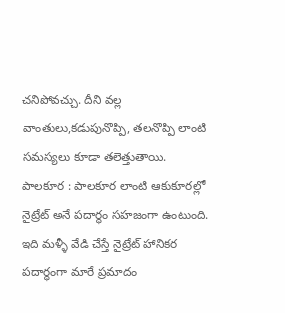చనిపోవచ్చు. దీని వల్ల వాంతులు,కడుపునొప్పి, తలనొప్పి లాంటి సమస్యలు కూడా తలెత్తుతాయి.
పాలకూర : పాలకూర లాంటి ఆకుకూరల్లో నైట్రేట్ అనే పదార్థం సహజంగా ఉంటుంది. ఇది మళ్ళీ వేడి చేస్తే నైట్రేట్ హానికర పదార్ధంగా మారే ప్రమాదం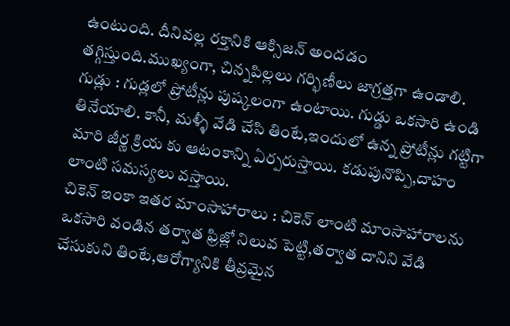ఉంటుంది. దీనివల్ల రక్తానికి ఆక్సిజన్ అందడం తగ్గిస్తుంది.ముఖ్యంగా, చిన్నపిల్లలు గర్భిణీలు జాగ్రత్తగా ఉండాలి.
గుడ్లు : గుడ్లలో ప్రోటీన్లు పుష్కలంగా ఉంటాయి. గుడ్డు ఒకసారి ఉండి తినేయాలి. కానీ, మళ్ళీ వేడి చేసి తింటే,ఇందులో ఉన్న ప్రోటీన్లు గట్టిగా మారి జీర్ణ క్రియ కు ఆటంకాన్ని ఏర్పరుస్తాయి. కడుపునొప్పి,దాహం లాంటి సమస్యలు వస్తాయి.
చికెన్ ఇంకా ఇతర మాంసాహారాలు : చికెన్ లాంటి మాంసాహారాలను ఒకసారి వండిన తర్వాత ఫ్రిజ్లో నిలువ పెట్టి,తర్వాత దానిని వేడి చేసుకుని తింటే,ఆరోగ్యానికి తీవ్రమైన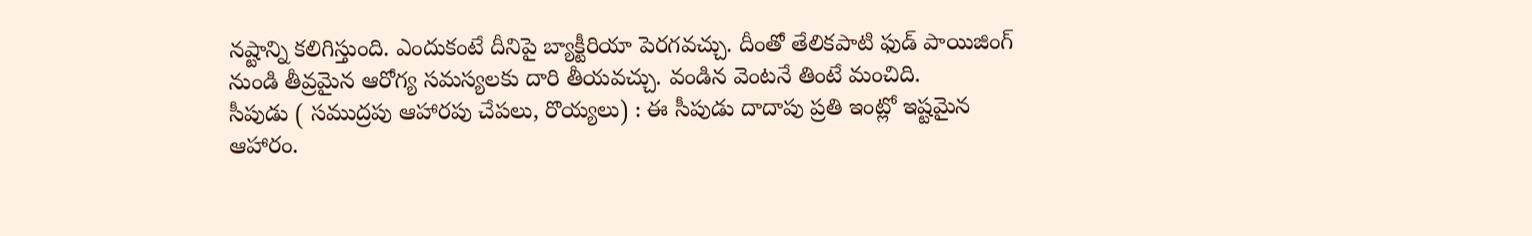నష్టాన్ని కలిగిస్తుంది. ఎందుకంటే దీనిపై బ్యాక్టీరియా పెరగవచ్చు. దీంతో తేలికపాటి ఫుడ్ పాయిజింగ్ నుండి తీవ్రమైన ఆరోగ్య సమస్యలకు దారి తీయవచ్చు. వండిన వెంటనే తింటే మంచిది.
సీపుడు ( సముద్రపు ఆహారపు చేపలు, రొయ్యలు) : ఈ సీపుడు దాదాపు ప్రతి ఇంట్లో ఇష్టమైన ఆహారం.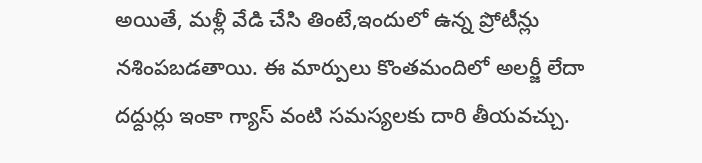అయితే, మళ్లీ వేడి చేసి తింటే,ఇందులో ఉన్న ప్రోటీన్లు నశింపబడతాయి. ఈ మార్పులు కొంతమందిలో అలర్జీ లేదా దద్దుర్లు ఇంకా గ్యాస్ వంటి సమస్యలకు దారి తీయవచ్చు.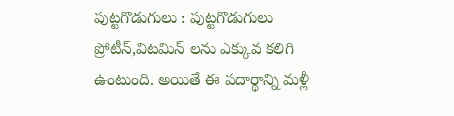పుట్టగొడుగులు : పుట్టగొడుగులు ప్రోటీన్,విటమిన్ లను ఎక్కువ కలిగి ఉంటుంది. అయితే ఈ పదార్థాన్ని మళ్లీ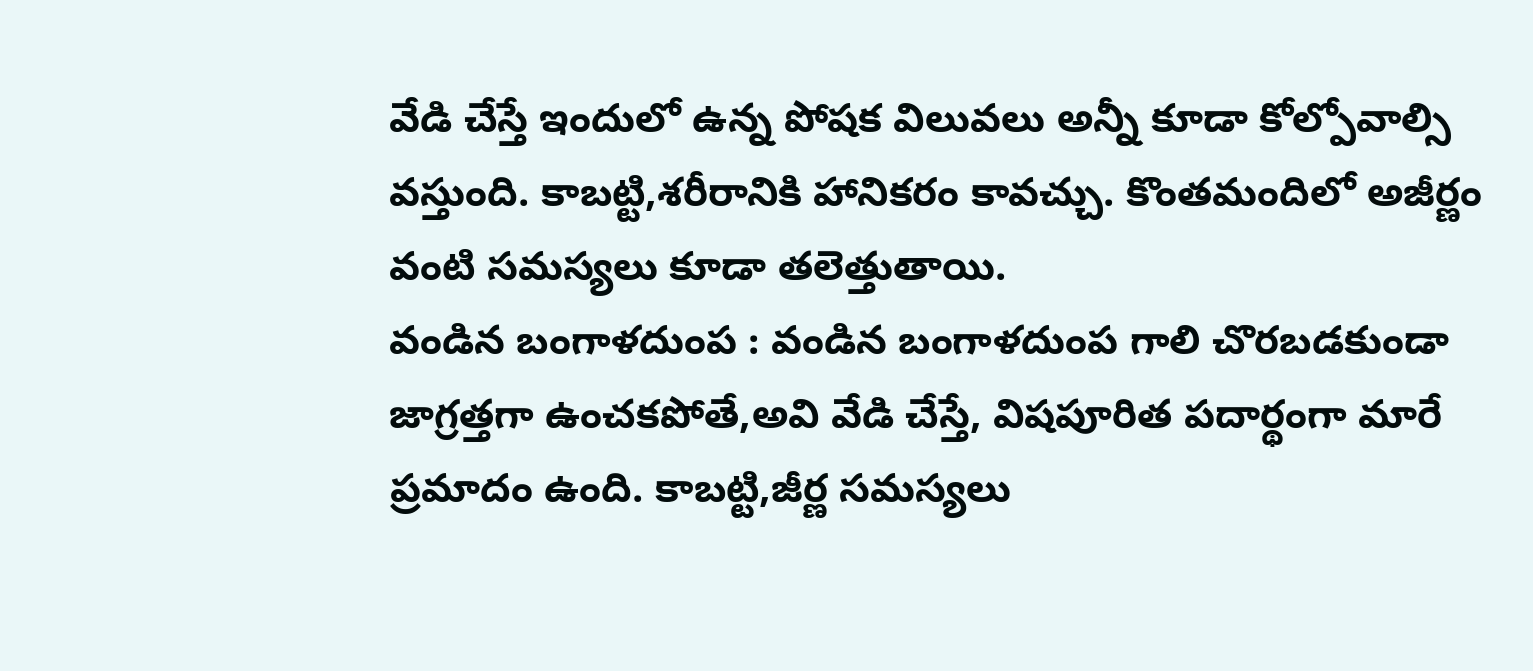వేడి చేస్తే ఇందులో ఉన్న పోషక విలువలు అన్నీ కూడా కోల్పోవాల్సి వస్తుంది. కాబట్టి,శరీరానికి హానికరం కావచ్చు. కొంతమందిలో అజీర్ణం వంటి సమస్యలు కూడా తలెత్తుతాయి.
వండిన బంగాళదుంప : వండిన బంగాళదుంప గాలి చొరబడకుండా జాగ్రత్తగా ఉంచకపోతే,అవి వేడి చేస్తే, విషపూరిత పదార్థంగా మారే ప్రమాదం ఉంది. కాబట్టి,జీర్ణ సమస్యలు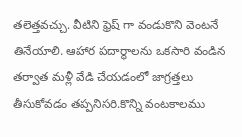తలెత్తవచ్చు. వీటిని ఫ్రెష్ గా వండుకొని వెంటనే తినేయాలి. ఆహార పదార్థాలను ఒకసారి వండిన తర్వాత మళ్లీ వేడి చేయడంలో జాగ్రత్తలు తీసుకోవడం తప్పనిసరి.కొన్ని వంటకాలము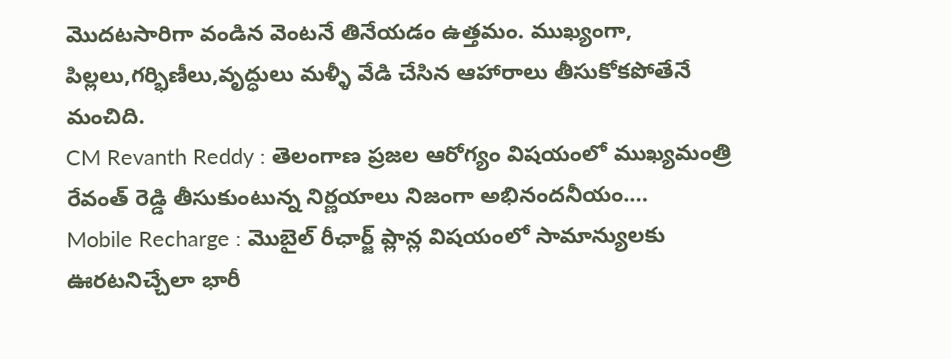మొదటసారిగా వండిన వెంటనే తినేయడం ఉత్తమం. ముఖ్యంగా, పిల్లలు,గర్భిణీలు,వృద్ధులు మళ్ళీ వేడి చేసిన ఆహారాలు తీసుకోకపోతేనే మంచిది.
CM Revanth Reddy : తెలంగాణ ప్రజల ఆరోగ్యం విషయంలో ముఖ్యమంత్రి రేవంత్ రెడ్డి తీసుకుంటున్న నిర్ణయాలు నిజంగా అభినందనీయం.…
Mobile Recharge : మొబైల్ రీఛార్జ్ ప్లాన్ల విషయంలో సామాన్యులకు ఊరటనిచ్చేలా భారీ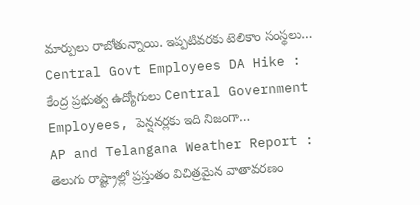మార్పులు రాబోతున్నాయి. ఇప్పటివరకు టెలికాం సంస్థలు…
Central Govt Employees DA Hike : కేంద్ర ప్రభుత్వ ఉద్యోగులు Central Government Employees, పెన్షనర్లకు ఇది నిజంగా…
AP and Telangana Weather Report : తెలుగు రాష్ట్రాల్లో ప్రస్తుతం విచిత్రమైన వాతావరణం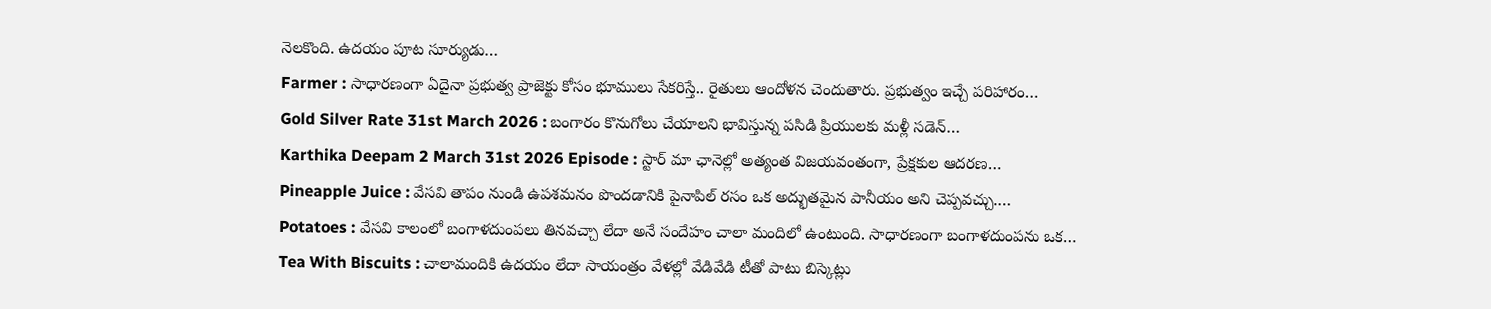నెలకొంది. ఉదయం పూట సూర్యుడు…
Farmer : సాధారణంగా ఏదైనా ప్రభుత్వ ప్రాజెక్టు కోసం భూములు సేకరిస్తే.. రైతులు ఆందోళన చెందుతారు. ప్రభుత్వం ఇచ్చే పరిహారం…
Gold Silver Rate 31st March 2026 : బంగారం కొనుగోలు చేయాలని భావిస్తున్న పసిడి ప్రియులకు మళ్లీ సడెన్…
Karthika Deepam 2 March 31st 2026 Episode : స్టార్ మా ఛానెల్లో అత్యంత విజయవంతంగా, ప్రేక్షకుల ఆదరణ…
Pineapple Juice : వేసవి తాపం నుండి ఉపశమనం పొందడానికి పైనాపిల్ రసం ఒక అద్భుతమైన పానీయం అని చెప్పవచ్చు.…
Potatoes : వేసవి కాలంలో బంగాళదుంపలు తినవచ్చా లేదా అనే సందేహం చాలా మందిలో ఉంటుంది. సాధారణంగా బంగాళదుంపను ఒక…
Tea With Biscuits : చాలామందికి ఉదయం లేదా సాయంత్రం వేళల్లో వేడివేడి టీతో పాటు బిస్కెట్లు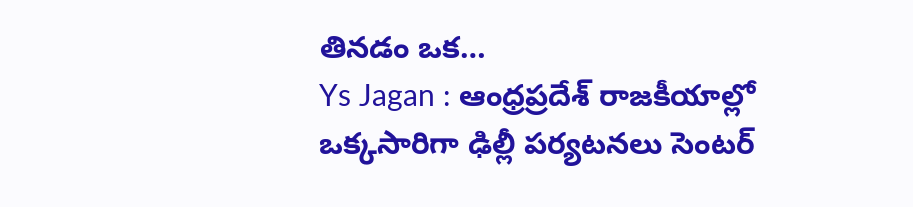తినడం ఒక…
Ys Jagan : ఆంధ్రప్రదేశ్ రాజకీయాల్లో ఒక్కసారిగా ఢిల్లీ పర్యటనలు సెంటర్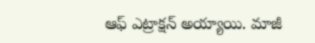ఆఫ్ ఎట్రాక్షన్ అయ్యాయి. మాజీ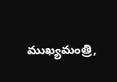ముఖ్యమంత్రి,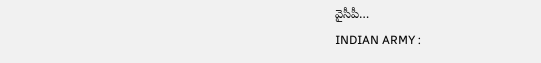వైసీపీ…
INDIAN ARMY :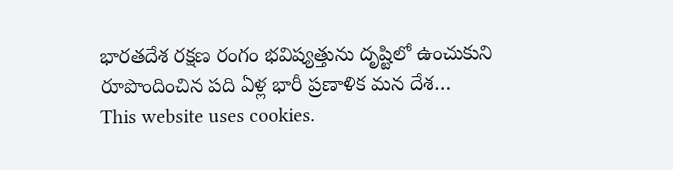భారతదేశ రక్షణ రంగం భవిష్యత్తును దృష్టిలో ఉంచుకుని రూపొందించిన పది ఏళ్ల భారీ ప్రణాళిక మన దేశ…
This website uses cookies.